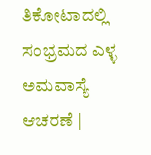ತಿಕೋಟಾದಲ್ಲಿ ಸಂಭ್ರಮದ ಎಳ್ಳ ಅಮವಾಸ್ಯೆ ಆಚರಣೆ |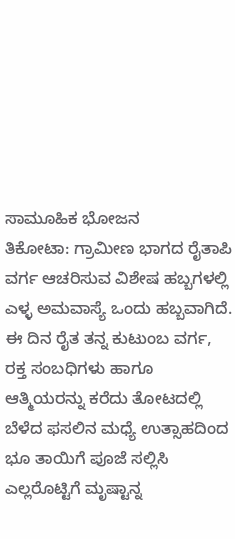ಸಾಮೂಹಿಕ ಭೋಜನ
ತಿಕೋಟಾ: ಗ್ರಾಮೀಣ ಭಾಗದ ರೈತಾಪಿ ವರ್ಗ ಆಚರಿಸುವ ವಿಶೇಷ ಹಬ್ಬಗಳಲ್ಲಿ ಎಳ್ಳ ಅಮವಾಸ್ಯೆ ಒಂದು ಹಬ್ಬವಾಗಿದೆ. ಈ ದಿನ ರೈತ ತನ್ನ ಕುಟುಂಬ ವರ್ಗ, ರಕ್ತ ಸಂಬಧಿಗಳು ಹಾಗೂ ಆತ್ಮಿಯರನ್ನು ಕರೆದು ತೋಟದಲ್ಲಿ ಬೆಳೆದ ಫಸಲಿನ ಮಧ್ಯೆ ಉತ್ಸಾಹದಿಂದ ಭೂ ತಾಯಿಗೆ ಪೂಜೆ ಸಲ್ಲಿಸಿ ಎಲ್ಲರೊಟ್ಟಿಗೆ ಮೃಷ್ಟಾನ್ನ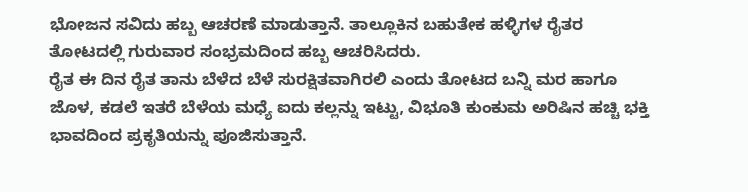ಭೋಜನ ಸವಿದು ಹಬ್ಬ ಆಚರಣೆ ಮಾಡುತ್ತಾನೆ. ತಾಲ್ಲೂಕಿನ ಬಹುತೇಕ ಹಳ್ಳಿಗಳ ರೈತರ ತೋಟದಲ್ಲಿ ಗುರುವಾರ ಸಂಭ್ರಮದಿಂದ ಹಬ್ಬ ಆಚರಿಸಿದರು.
ರೈತ ಈ ದಿನ ರೈತ ತಾನು ಬೆಳೆದ ಬೆಳೆ ಸುರಕ್ಷಿತವಾಗಿರಲಿ ಎಂದು ತೋಟದ ಬನ್ನಿ ಮರ ಹಾಗೂ ಜೊಳ, ಕಡಲೆ ಇತರೆ ಬೆಳೆಯ ಮಧ್ಯೆ ಐದು ಕಲ್ಲನ್ನು ಇಟ್ಟು, ವಿಭೂತಿ ಕುಂಕುಮ ಅರಿಷಿನ ಹಚ್ಚಿ ಭಕ್ತಿ ಭಾವದಿಂದ ಪ್ರಕೃತಿಯನ್ನು ಪೂಜಿಸುತ್ತಾನೆ.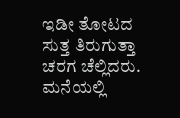ಇಡೀ ತೋಟದ ಸುತ್ತ ತಿರುಗುತ್ತಾ ಚರಗ ಚೆಲ್ಲಿದರು.
ಮನೆಯಲ್ಲಿ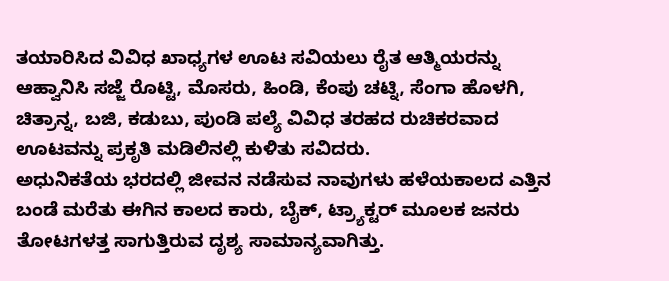ತಯಾರಿಸಿದ ವಿವಿಧ ಖಾಧ್ಯಗಳ ಊಟ ಸವಿಯಲು ರೈತ ಆತ್ಮಿಯರನ್ನು ಆಹ್ವಾನಿಸಿ ಸಜ್ಜೆ ರೊಟ್ಟಿ, ಮೊಸರು, ಹಿಂಡಿ, ಕೆಂಪು ಚಟ್ನಿ, ಸೆಂಗಾ ಹೊಳಗಿ, ಚಿತ್ರಾನ್ನ, ಬಜಿ, ಕಡುಬು, ಪುಂಡಿ ಪಲ್ಯೆ ವಿವಿಧ ತರಹದ ರುಚಿಕರವಾದ ಊಟವನ್ನು ಪ್ರಕೃತಿ ಮಡಿಲಿನಲ್ಲಿ ಕುಳಿತು ಸವಿದರು.
ಅಧುನಿಕತೆಯ ಭರದಲ್ಲಿ ಜೀವನ ನಡೆಸುವ ನಾವುಗಳು ಹಳೆಯಕಾಲದ ಎತ್ತಿನ ಬಂಡೆ ಮರೆತು ಈಗಿನ ಕಾಲದ ಕಾರು, ಬೈಕ್, ಟ್ರ್ಯಾಕ್ಟರ್ ಮೂಲಕ ಜನರು ತೋಟಗಳತ್ತ ಸಾಗುತ್ತಿರುವ ದೃಶ್ಯ ಸಾಮಾನ್ಯವಾಗಿತ್ತು.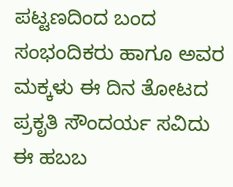ಪಟ್ಟಣದಿಂದ ಬಂದ ಸಂಭಂದಿಕರು ಹಾಗೂ ಅವರ ಮಕ್ಕಳು ಈ ದಿನ ತೋಟದ ಪ್ರಕೃತಿ ಸೌಂದರ್ಯ ಸವಿದು ಈ ಹಬಬ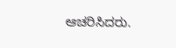ಆಚರಿಸಿದರು.